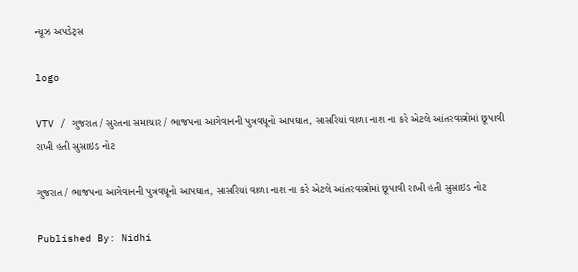ન્યૂઝ અપડેટ્સ

logo

VTV / ગુજરાત / સુરતના સમાચાર / ભાજપના આગેવાનની પુત્રવધૂનો આપઘાત, સાસરિયાં વાળા નાશ ના કરે એટલે આંતરવસ્ત્રોમાં છૂપાવી રાખી હતી સુસાઇડ નોટ

ગુજરાત / ભાજપના આગેવાનની પુત્રવધૂનો આપઘાત, સાસરિયાં વાળા નાશ ના કરે એટલે આંતરવસ્ત્રોમાં છૂપાવી રાખી હતી સુસાઇડ નોટ

Published By: Nidhi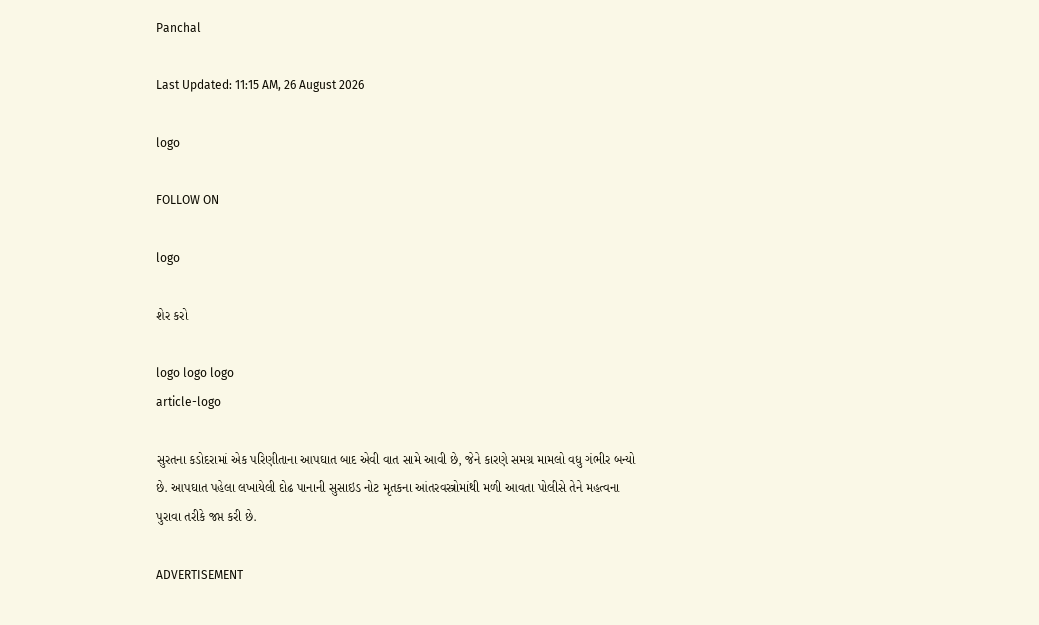Panchal

Last Updated: 11:15 AM, 26 August 2026

logo

FOLLOW ON

logo

શેર કરો

logo logo logo
article-logo

સુરતના કડોદરામાં એક પરિણીતાના આપઘાત બાદ એવી વાત સામે આવી છે, જેને કારણે સમગ્ર મામલો વધુ ગંભીર બન્યો છે. આપઘાત પહેલા લખાયેલી દોઢ પાનાની સુસાઇડ નોટ મૃતકના આંતરવસ્ત્રોમાંથી મળી આવતા પોલીસે તેને મહત્વના પુરાવા તરીકે જપ્ત કરી છે.

ADVERTISEMENT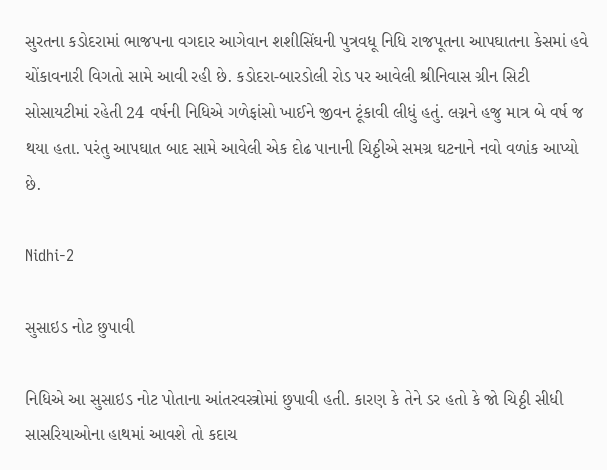સુરતના કડોદરામાં ભાજપના વગદાર આગેવાન શશીસિંઘની પુત્રવધૂ નિધિ રાજપૂતના આપઘાતના કેસમાં હવે ચોંકાવનારી વિગતો સામે આવી રહી છે. કડોદરા-બારડોલી રોડ પર આવેલી શ્રીનિવાસ ગ્રીન સિટી સોસાયટીમાં રહેતી 24 વર્ષની નિધિએ ગળેફાંસો ખાઈને જીવન ટૂંકાવી લીધું હતું. લગ્નને હજુ માત્ર બે વર્ષ જ થયા હતા. પરંતુ આપઘાત બાદ સામે આવેલી એક દોઢ પાનાની ચિઠ્ઠીએ સમગ્ર ઘટનાને નવો વળાંક આપ્યો છે.

Nidhi-2

સુસાઇડ નોટ છુપાવી

નિધિએ આ સુસાઇડ નોટ પોતાના આંતરવસ્ત્રોમાં છુપાવી હતી. કારણ કે તેને ડર હતો કે જો ચિઠ્ઠી સીધી સાસરિયાઓના હાથમાં આવશે તો કદાચ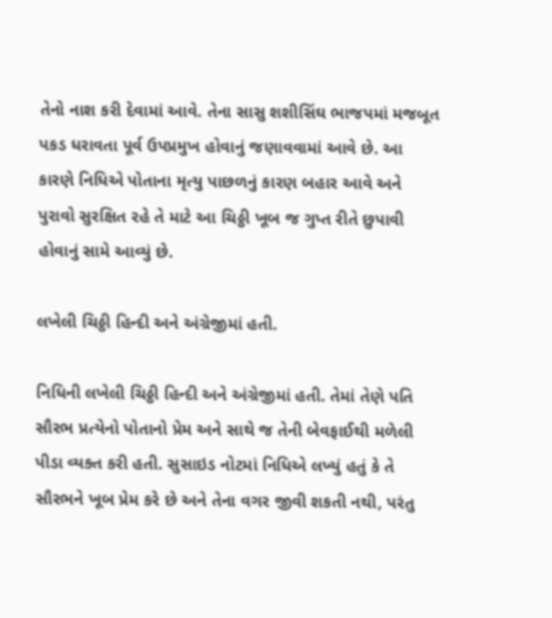તેનો નાશ કરી દેવામાં આવે. તેના સાસુ શશીસિંઘ ભાજપમાં મજબૂત પકડ ધરાવતા પૂર્વ ઉપપ્રમુખ હોવાનું જણાવવામાં આવે છે. આ કારણે નિધિએ પોતાના મૃત્યુ પાછળનું કારણ બહાર આવે અને પુરાવો સુરક્ષિત રહે તે માટે આ ચિઠ્ઠી ખૂબ જ ગુપ્ત રીતે છુપાવી હોવાનું સામે આવ્યું છે.

લખેલી ચિઠ્ઠી હિન્દી અને અંગ્રેજીમાં હતી.

નિધિની લખેલી ચિઠ્ઠી હિન્દી અને અંગ્રેજીમાં હતી. તેમાં તેણે પતિ સૌરભ પ્રત્યેનો પોતાનો પ્રેમ અને સાથે જ તેની બેવફાઈથી મળેલી પીડા વ્યક્ત કરી હતી. સુસાઇડ નોટમાં નિધિએ લખ્યું હતું કે તે સૌરભને ખૂબ પ્રેમ કરે છે અને તેના વગર જીવી શકતી નથી, પરંતુ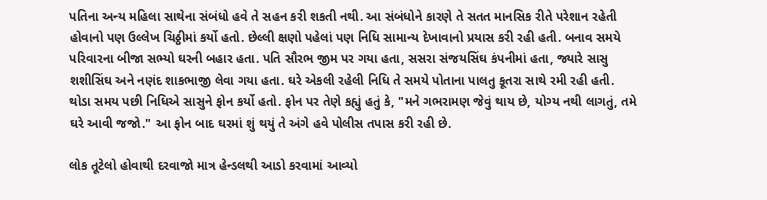પતિના અન્ય મહિલા સાથેના સંબંધો હવે તે સહન કરી શકતી નથી. આ સંબંધોને કારણે તે સતત માનસિક રીતે પરેશાન રહેતી હોવાનો પણ ઉલ્લેખ ચિઠ્ઠીમાં કર્યો હતો. છેલ્લી ક્ષણો પહેલાં પણ નિધિ સામાન્ય દેખાવાનો પ્રયાસ કરી રહી હતી. બનાવ સમયે પરિવારના બીજા સભ્યો ઘરની બહાર હતા. પતિ સૌરભ જીમ પર ગયા હતા, સસરા સંજયસિંઘ કંપનીમાં હતા, જ્યારે સાસુ શશીસિંઘ અને નણંદ શાકભાજી લેવા ગયા હતા. ઘરે એકલી રહેલી નિધિ તે સમયે પોતાના પાલતુ કૂતરા સાથે રમી રહી હતી. થોડા સમય પછી નિધિએ સાસુને ફોન કર્યો હતો. ફોન પર તેણે કહ્યું હતું કે, "મને ગભરામણ જેવું થાય છે, યોગ્ય નથી લાગતું, તમે ઘરે આવી જજો." આ ફોન બાદ ઘરમાં શું થયું તે અંગે હવે પોલીસ તપાસ કરી રહી છે.

લોક તૂટેલો હોવાથી દરવાજો માત્ર હેન્ડલથી આડો કરવામાં આવ્યો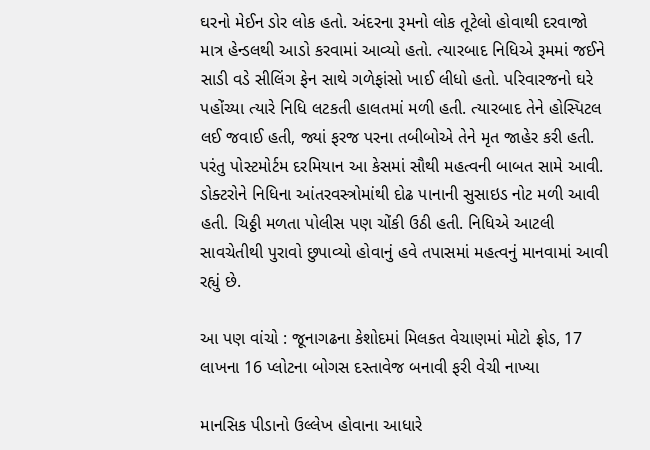ઘરનો મેઈન ડોર લોક હતો. અંદરના રૂમનો લોક તૂટેલો હોવાથી દરવાજો માત્ર હેન્ડલથી આડો કરવામાં આવ્યો હતો. ત્યારબાદ નિધિએ રૂમમાં જઈને સાડી વડે સીલિંગ ફેન સાથે ગળેફાંસો ખાઈ લીધો હતો. પરિવારજનો ઘરે પહોંચ્યા ત્યારે નિધિ લટકતી હાલતમાં મળી હતી. ત્યારબાદ તેને હોસ્પિટલ લઈ જવાઈ હતી, જ્યાં ફરજ પરના તબીબોએ તેને મૃત જાહેર કરી હતી. પરંતુ પોસ્ટમોર્ટમ દરમિયાન આ કેસમાં સૌથી મહત્વની બાબત સામે આવી. ડોક્ટરોને નિધિના આંતરવસ્ત્રોમાંથી દોઢ પાનાની સુસાઇડ નોટ મળી આવી હતી. ચિઠ્ઠી મળતા પોલીસ પણ ચોંકી ઉઠી હતી. નિધિએ આટલી સાવચેતીથી પુરાવો છુપાવ્યો હોવાનું હવે તપાસમાં મહત્વનું માનવામાં આવી રહ્યું છે.

આ પણ વાંચો : જૂનાગઢના કેશોદમાં મિલકત વેચાણમાં મોટો ફ્રોડ, 17 લાખના 16 પ્લોટના બોગસ દસ્તાવેજ બનાવી ફરી વેચી નાખ્યા

માનસિક પીડાનો ઉલ્લેખ હોવાના આધારે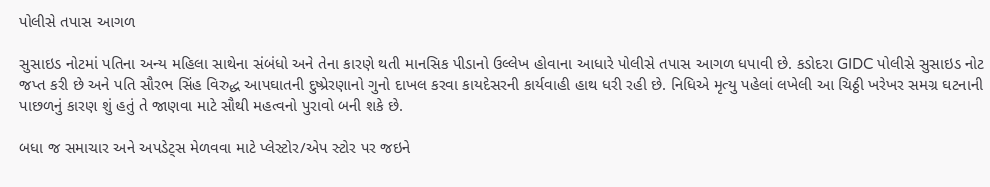પોલીસે તપાસ આગળ

સુસાઇડ નોટમાં પતિના અન્ય મહિલા સાથેના સંબંધો અને તેના કારણે થતી માનસિક પીડાનો ઉલ્લેખ હોવાના આધારે પોલીસે તપાસ આગળ ધપાવી છે. કડોદરા GIDC પોલીસે સુસાઇડ નોટ જપ્ત કરી છે અને પતિ સૌરભ સિંહ વિરુદ્ધ આપઘાતની દુષ્પ્રેરણાનો ગુનો દાખલ કરવા કાયદેસરની કાર્યવાહી હાથ ધરી રહી છે. નિધિએ મૃત્યુ પહેલાં લખેલી આ ચિઠ્ઠી ખરેખર સમગ્ર ઘટનાની પાછળનું કારણ શું હતું તે જાણવા માટે સૌથી મહત્વનો પુરાવો બની શકે છે.

બધા જ સમાચાર અને અપડેટ્સ મેળવવા માટે પ્લેસ્ટોર/એપ સ્ટોર પર જઇને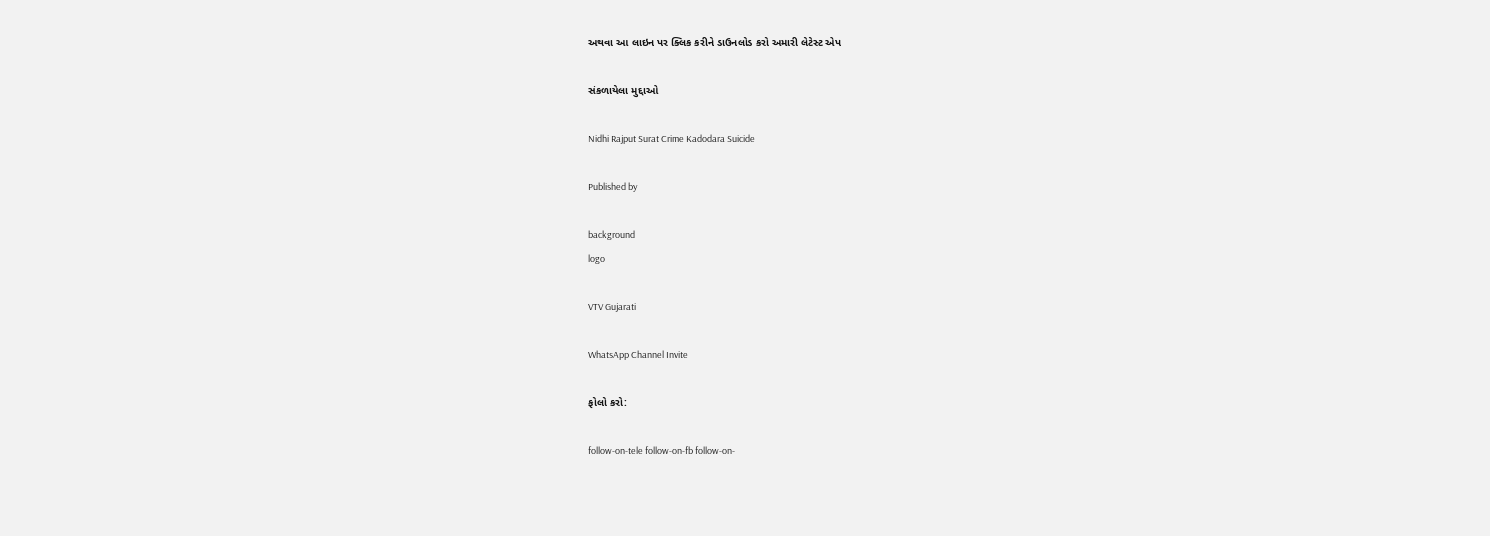અથવા આ લાઇન પર ક્લિક કરીને ડાઉનલોડ કરો અમારી લેટેસ્ટ એપ

સંકળાયેલા મુદ્દાઓ

Nidhi Rajput Surat Crime Kadodara Suicide

Published by

background
logo

VTV Gujarati

WhatsApp Channel Invite

ફોલો કરો:

follow-on-tele follow-on-fb follow-on-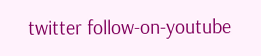twitter follow-on-youtube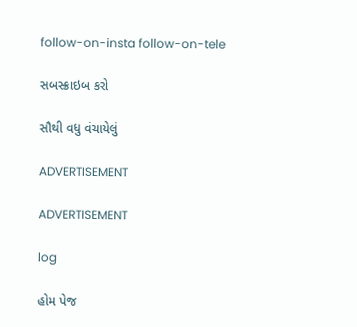follow-on-insta follow-on-tele

સબસ્ક્રાઇબ કરો

સૌથી વધુ વંચાયેલું

ADVERTISEMENT

ADVERTISEMENT

log

હોમ પેજ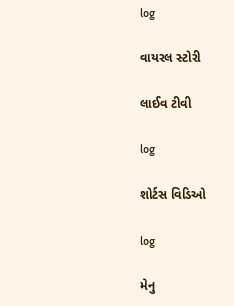log

વાયરલ સ્ટોરી

લાઈવ ટીવી

log

શોર્ટસ વિડિઓ

log

મેનુ